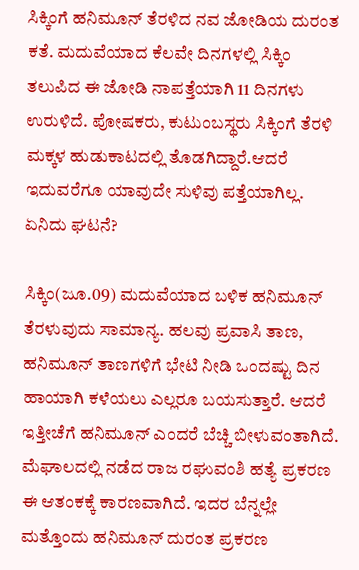ಸಿಕ್ಕಿಂಗೆ ಹನಿಮೂನ್ ತೆರಳಿದ ನವ ಜೋಡಿಯ ದುರಂತ ಕತೆ. ಮದುವೆಯಾದ ಕೆಲವೇ ದಿನಗಳಲ್ಲಿ ಸಿಕ್ಕಿಂ ತಲುಪಿದ ಈ ಜೋಡಿ ನಾಪತ್ತೆಯಾಗಿ 11 ದಿನಗಳು ಉರುಳಿದೆ. ಪೋಷಕರು, ಕುಟುಂಬಸ್ಥರು ಸಿಕ್ಕಿಂಗೆ ತೆರಳಿ ಮಕ್ಕಳ ಹುಡುಕಾಟದಲ್ಲಿ ತೊಡಗಿದ್ದಾರೆ.ಆದರೆ ಇದುವರೆಗೂ ಯಾವುದೇ ಸುಳಿವು ಪತ್ತೆಯಾಗಿಲ್ಲ. ಏನಿದು ಘಟನೆ?

ಸಿಕ್ಕಿಂ(ಜೂ.09) ಮದುವೆಯಾದ ಬಳಿಕ ಹನಿಮೂನ್ ತೆರಳುವುದು ಸಾಮಾನ್ಯ. ಹಲವು ಪ್ರವಾಸಿ ತಾಣ, ಹನಿಮೂನ್ ತಾಣಗಳಿಗೆ ಭೇಟಿ ನೀಡಿ ಒಂದಷ್ಟು ದಿನ ಹಾಯಾಗಿ ಕಳೆಯಲು ಎಲ್ಲರೂ ಬಯಸುತ್ತಾರೆ. ಆದರೆ ಇತ್ತೀಚೆಗೆ ಹನಿಮೂನ್ ಎಂದರೆ ಬೆಚ್ಚಿ ಬೀಳುವಂತಾಗಿದೆ. ಮೆಘಾಲದಲ್ಲಿ ನಡೆದ ರಾಜ ರಘುವಂಶಿ ಹತ್ಯೆ ಪ್ರಕರಣ ಈ ಆತಂಕಕ್ಕೆ ಕಾರಣವಾಗಿದೆ. ಇದರ ಬೆನ್ನಲ್ಲೇ ಮತ್ತೊಂದು ಹನಿಮೂನ್ ದುರಂತ ಪ್ರಕರಣ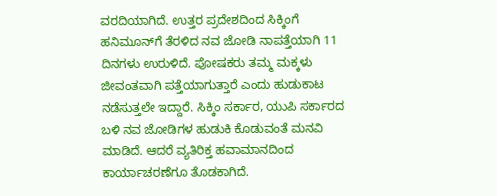ವರದಿಯಾಗಿದೆ. ಉತ್ತರ ಪ್ರದೇಶದಿಂದ ಸಿಕ್ಕಿಂಗೆ ಹನಿಮೂನ್‌ಗೆ ತೆರಳಿದ ನವ ಜೋಡಿ ನಾಪತ್ತೆಯಾಗಿ 11 ದಿನಗಳು ಉರುಳಿದೆ. ಪೋಷಕರು ತಮ್ಮ ಮಕ್ಕಳು ಜೀವಂತವಾಗಿ ಪತ್ತೆಯಾಗುತ್ತಾರೆ ಎಂದು ಹುಡುಕಾಟ ನಡೆಸುತ್ತಲೇ ಇದ್ದಾರೆ. ಸಿಕ್ಕಿಂ ಸರ್ಕಾರ, ಯುಪಿ ಸರ್ಕಾರದ ಬಳಿ ನವ ಜೋಡಿಗಳ ಹುಡುಕಿ ಕೊಡುವಂತೆ ಮನವಿ ಮಾಡಿದೆ. ಆದರೆ ವ್ಯತಿರಿಕ್ತ ಹವಾಮಾನದಿಂದ ಕಾರ್ಯಾಚರಣೆಗೂ ತೊಡಕಾಗಿದೆ.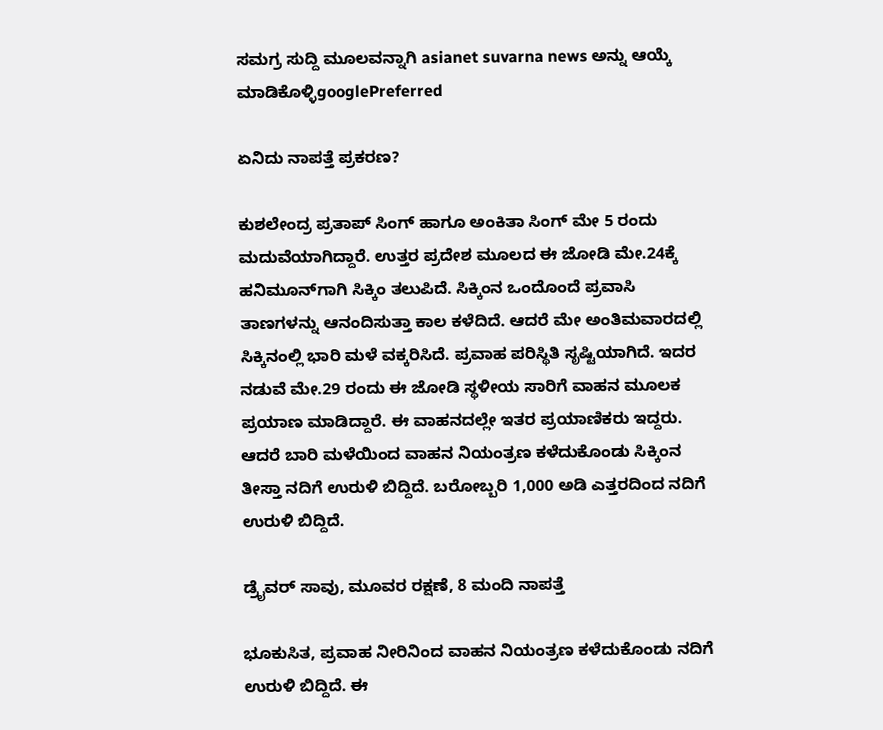ಸಮಗ್ರ ಸುದ್ದಿ ಮೂಲವನ್ನಾಗಿ asianet suvarna news ಅನ್ನು ಆಯ್ಕೆ ಮಾಡಿಕೊಳ್ಳಿgooglePreferred

ಏನಿದು ನಾಪತ್ತೆ ಪ್ರಕರಣ?

ಕುಶಲೇಂದ್ರ ಪ್ರತಾಪ್ ಸಿಂಗ್ ಹಾಗೂ ಅಂಕಿತಾ ಸಿಂಗ್ ಮೇ 5 ರಂದು ಮದುವೆಯಾಗಿದ್ದಾರೆ. ಉತ್ತರ ಪ್ರದೇಶ ಮೂಲದ ಈ ಜೋಡಿ ಮೇ.24ಕ್ಕೆ ಹನಿಮೂನ್‌ಗಾಗಿ ಸಿಕ್ಕಿಂ ತಲುಪಿದೆ. ಸಿಕ್ಕಿಂನ ಒಂದೊಂದೆ ಪ್ರವಾಸಿ ತಾಣಗಳನ್ನು ಆನಂದಿಸುತ್ತಾ ಕಾಲ ಕಳೆದಿದೆ. ಆದರೆ ಮೇ ಅಂತಿಮವಾರದಲ್ಲಿ ಸಿಕ್ಕಿನಂಲ್ಲಿ ಭಾರಿ ಮಳೆ ವಕ್ಕರಿಸಿದೆ. ಪ್ರವಾಹ ಪರಿಸ್ಥಿತಿ ಸೃಷ್ಟಿಯಾಗಿದೆ. ಇದರ ನಡುವೆ ಮೇ.29 ರಂದು ಈ ಜೋಡಿ ಸ್ಥಳೀಯ ಸಾರಿಗೆ ವಾಹನ ಮೂಲಕ ಪ್ರಯಾಣ ಮಾಡಿದ್ದಾರೆ. ಈ ವಾಹನದಲ್ಲೇ ಇತರ ಪ್ರಯಾಣಿಕರು ಇದ್ದರು. ಆದರೆ ಬಾರಿ ಮಳೆಯಿಂದ ವಾಹನ ನಿಯಂತ್ರಣ ಕಳೆದುಕೊಂಡು ಸಿಕ್ಕಿಂನ ತೀಸ್ತಾ ನದಿಗೆ ಉರುಳಿ ಬಿದ್ದಿದೆ. ಬರೋಬ್ಬರಿ 1,000 ಅಡಿ ಎತ್ತರದಿಂದ ನದಿಗೆ ಉರುಳಿ ಬಿದ್ದಿದೆ.

ಡ್ರೈವರ್ ಸಾವು, ಮೂವರ ರಕ್ಷಣೆ, 8 ಮಂದಿ ನಾಪತ್ತೆ

ಭೂಕುಸಿತ, ಪ್ರವಾಹ ನೀರಿನಿಂದ ವಾಹನ ನಿಯಂತ್ರಣ ಕಳೆದುಕೊಂಡು ನದಿಗೆ ಉರುಳಿ ಬಿದ್ದಿದೆ. ಈ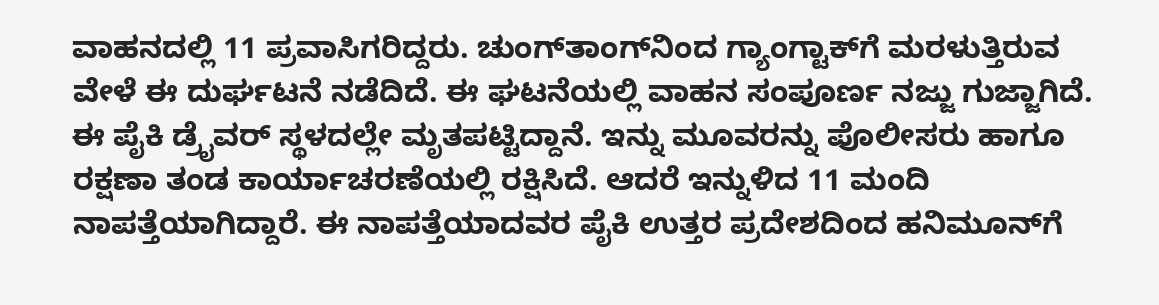ವಾಹನದಲ್ಲಿ 11 ಪ್ರವಾಸಿಗರಿದ್ದರು. ಚುಂಗ್‌ತಾಂಗ್‌ನಿಂದ ಗ್ಯಾಂಗ್ಟಾಕ್‌ಗೆ ಮರಳುತ್ತಿರುವ ವೇಳೆ ಈ ದುರ್ಘಟನೆ ನಡೆದಿದೆ. ಈ ಘಟನೆಯಲ್ಲಿ ವಾಹನ ಸಂಪೂರ್ಣ ನಜ್ಜು ಗುಜ್ಜಾಗಿದೆ. ಈ ಪೈಕಿ ಡ್ರೈವರ್ ಸ್ಥಳದಲ್ಲೇ ಮೃತಪಟ್ಟಿದ್ದಾನೆ. ಇನ್ನು ಮೂವರನ್ನು ಪೊಲೀಸರು ಹಾಗೂ ರಕ್ಷಣಾ ತಂಡ ಕಾರ್ಯಾಚರಣೆಯಲ್ಲಿ ರಕ್ಷಿಸಿದೆ. ಆದರೆ ಇನ್ನುಳಿದ 11 ಮಂದಿ ನಾಪತ್ತೆಯಾಗಿದ್ದಾರೆ. ಈ ನಾಪತ್ತೆಯಾದವರ ಪೈಕಿ ಉತ್ತರ ಪ್ರದೇಶದಿಂದ ಹನಿಮೂನ್‌ಗೆ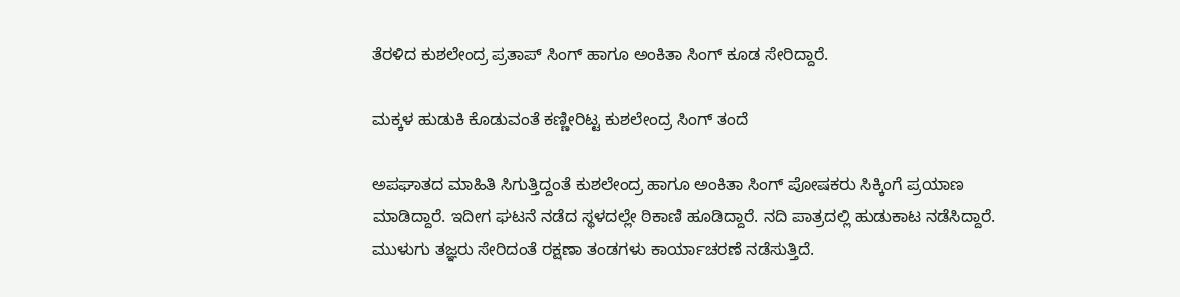ತೆರಳಿದ ಕುಶಲೇಂದ್ರ ಪ್ರತಾಪ್ ಸಿಂಗ್ ಹಾಗೂ ಅಂಕಿತಾ ಸಿಂಗ್ ಕೂಡ ಸೇರಿದ್ದಾರೆ.

ಮಕ್ಕಳ ಹುಡುಕಿ ಕೊಡುವಂತೆ ಕಣ್ಣೀರಿಟ್ಟ ಕುಶಲೇಂದ್ರ ಸಿಂಗ್ ತಂದೆ

ಅಪಘಾತದ ಮಾಹಿತಿ ಸಿಗುತ್ತಿದ್ದಂತೆ ಕುಶಲೇಂದ್ರ ಹಾಗೂ ಅಂಕಿತಾ ಸಿಂಗ್ ಪೋಷಕರು ಸಿಕ್ಕಿಂಗೆ ಪ್ರಯಾಣ ಮಾಡಿದ್ದಾರೆ. ಇದೀಗ ಘಟನೆ ನಡೆದ ಸ್ಥಳದಲ್ಲೇ ಠಿಕಾಣಿ ಹೂಡಿದ್ದಾರೆ. ನದಿ ಪಾತ್ರದಲ್ಲಿ ಹುಡುಕಾಟ ನಡೆಸಿದ್ದಾರೆ. ಮುಳುಗು ತಜ್ಞರು ಸೇರಿದಂತೆ ರಕ್ಷಣಾ ತಂಡಗಳು ಕಾರ್ಯಾಚರಣೆ ನಡೆಸುತ್ತಿದೆ.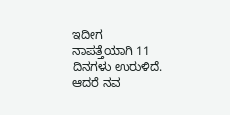ಇದೀಗ ನಾಪತ್ತೆಯಾಗಿ 11 ದಿನಗಳು ಉರುಳಿದೆ. ಆದರೆ ನವ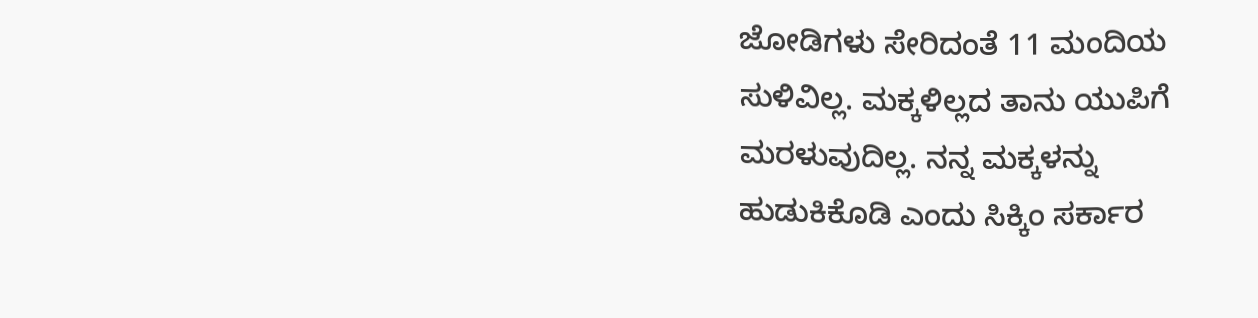ಜೋಡಿಗಳು ಸೇರಿದಂತೆ 11 ಮಂದಿಯ ಸುಳಿವಿಲ್ಲ. ಮಕ್ಕಳಿಲ್ಲದ ತಾನು ಯುಪಿಗೆ ಮರಳುವುದಿಲ್ಲ. ನನ್ನ ಮಕ್ಕಳನ್ನು ಹುಡುಕಿಕೊಡಿ ಎಂದು ಸಿಕ್ಕಿಂ ಸರ್ಕಾರ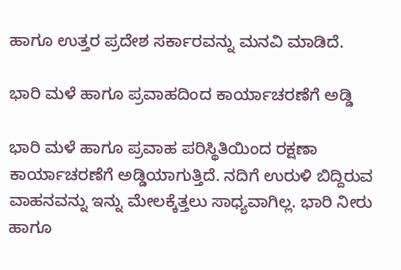ಹಾಗೂ ಉತ್ತರ ಪ್ರದೇಶ ಸರ್ಕಾರವನ್ನು ಮನವಿ ಮಾಡಿದೆ.

ಭಾರಿ ಮಳೆ ಹಾಗೂ ಪ್ರವಾಹದಿಂದ ಕಾರ್ಯಾಚರಣೆಗೆ ಅಡ್ಡಿ

ಭಾರಿ ಮಳೆ ಹಾಗೂ ಪ್ರವಾಹ ಪರಿಸ್ಥಿತಿಯಿಂದ ರಕ್ಷಣಾ ಕಾರ್ಯಾಚರಣೆಗೆ ಅಡ್ಡಿಯಾಗುತ್ತಿದೆ. ನದಿಗೆ ಉರುಳಿ ಬಿದ್ದಿರುವ ವಾಹನವನ್ನು ಇನ್ನು ಮೇಲಕ್ಕೆತ್ತಲು ಸಾಧ್ಯವಾಗಿಲ್ಲ. ಭಾರಿ ನೀರು ಹಾಗೂ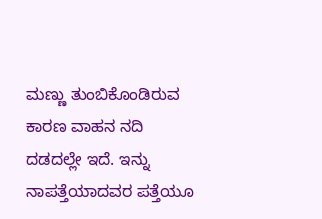ಮಣ್ಣು ತುಂಬಿಕೊಂಡಿರುವ ಕಾರಣ ವಾಹನ ನದಿ ದಡದಲ್ಲೇ ಇದೆ. ಇನ್ನು ನಾಪತ್ತೆಯಾದವರ ಪತ್ತೆಯೂ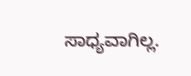ಸಾಧ್ಯವಾಗಿಲ್ಲ.